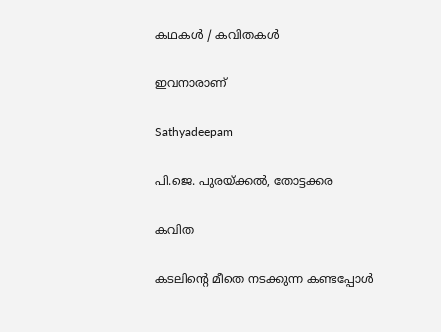കഥകള്‍ / കവിതകള്‍

ഇവനാരാണ്

Sathyadeepam

പി.ജെ. പുരയ്ക്കല്‍, തോട്ടക്കര

കവിത

കടലിന്‍റെ മീതെ നടക്കുന്ന കണ്ടപ്പോള്‍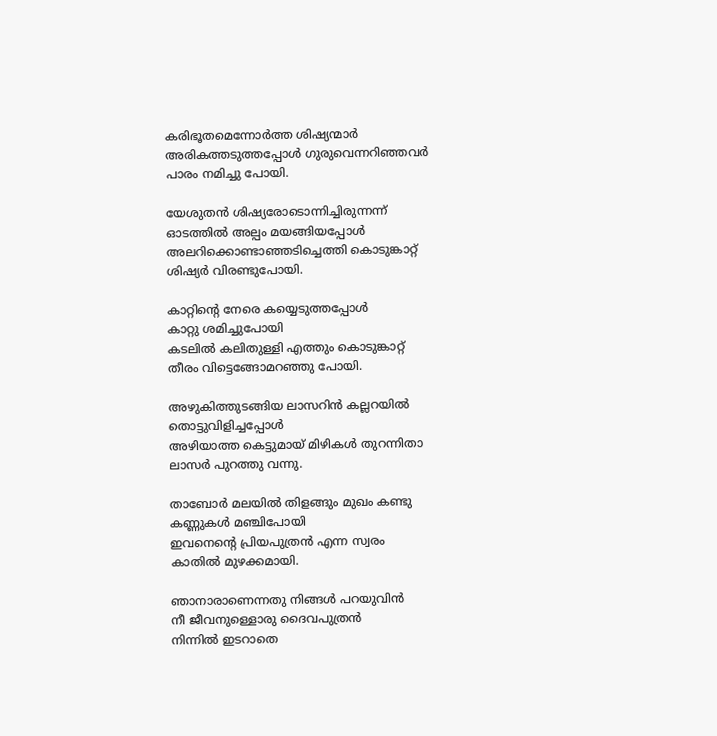കരിഭൂതമെന്നോര്‍ത്ത ശിഷ്യന്മാര്‍
അരികത്തടുത്തപ്പോള്‍ ഗുരുവെന്നറിഞ്ഞവര്‍
പാരം നമിച്ചു പോയി.

യേശുതന്‍ ശിഷ്യരോടൊന്നിച്ചിരുന്നന്ന്
ഓടത്തില്‍ അല്പം മയങ്ങിയപ്പോള്‍
അലറിക്കൊണ്ടാഞ്ഞടിച്ചെത്തി കൊടുങ്കാറ്റ്
ശിഷ്യര്‍ വിരണ്ടുപോയി.

കാറ്റിന്‍റെ നേരെ കയ്യെടുത്തപ്പോള്‍
കാറ്റു ശമിച്ചുപോയി
കടലില്‍ കലിതുള്ളി എത്തും കൊടുങ്കാറ്റ്
തീരം വിട്ടെങ്ങോമറഞ്ഞു പോയി.

അഴുകിത്തുടങ്ങിയ ലാസറിന്‍ കല്ലറയില്‍
തൊട്ടുവിളിച്ചപ്പോള്‍
അഴിയാത്ത കെട്ടുമായ് മിഴികള്‍ തുറന്നിതാ
ലാസര്‍ പുറത്തു വന്നു.

താബോര്‍ മലയില്‍ തിളങ്ങും മുഖം കണ്ടു
കണ്ണുകള്‍ മഞ്ചിപോയി
ഇവനെന്‍റെ പ്രിയപുത്രന്‍ എന്ന സ്വരം
കാതില്‍ മുഴക്കമായി.

ഞാനാരാണെന്നതു നിങ്ങള്‍ പറയുവിന്‍
നീ ജീവനുള്ളൊരു ദൈവപുത്രന്‍
നിന്നില്‍ ഇടറാതെ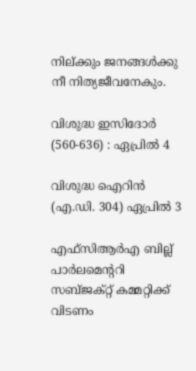നില്ക്കും ജനങ്ങള്‍ക്കു
നീ നിത്യജീവനേകും.

വിശുദ്ധ ഇസിദോര്‍ (560-636) : ഏപ്രില്‍ 4

വിശുദ്ധ ഐറിൻ (എ.ഡി. 304) ഏപ്രില്‍ 3

എഫ്‌സിആര്‍എ ബില്ല് പാര്‍ലമെന്ററി സബ്ജക്റ്റ് കമ്മറ്റിക്ക് വിടണം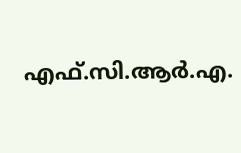എഫ്.സി.ആർ.എ.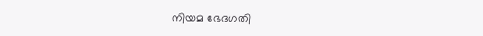നിയമ ഭേദഗതി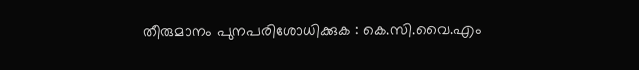തീരുമാനം പുനപരിശോധിക്കുക : കെ.സി.വൈ.എം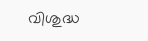വിശുദ്ധ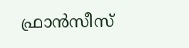ഫ്രാന്‍സീസ്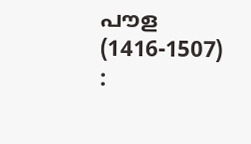പൗള (1416-1507) :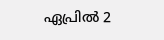ഏപ്രില്‍ 2